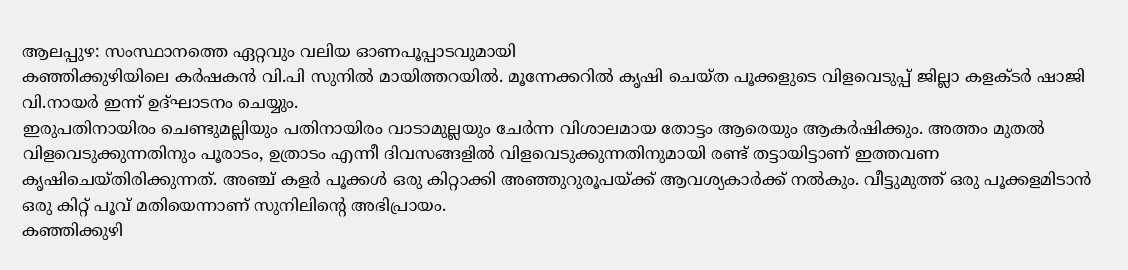ആലപ്പുഴ: സംസ്ഥാനത്തെ ഏറ്റവും വലിയ ഓണപൂപ്പാടവുമായി
കഞ്ഞിക്കുഴിയിലെ കർഷകൻ വി.പി സുനിൽ മായിത്തറയിൽ. മൂന്നേക്കറിൽ കൃഷി ചെയ്ത പൂക്കളുടെ വിളവെടുപ്പ് ജില്ലാ കളക്ടർ ഷാജി വി.നായർ ഇന്ന് ഉദ്ഘാടനം ചെയ്യും.
ഇരുപതിനായിരം ചെണ്ടുമല്ലിയും പതിനായിരം വാടാമുല്ലയും ചേർന്ന വിശാലമായ തോട്ടം ആരെയും ആകർഷിക്കും. അത്തം മുതൽ വിളവെടുക്കുന്നതിനും പൂരാടം, ഉത്രാടം എന്നീ ദിവസങ്ങളിൽ വിളവെടുക്കുന്നതിനുമായി രണ്ട് തട്ടായിട്ടാണ് ഇത്തവണ കൃഷിചെയ്തിരിക്കുന്നത്. അഞ്ച് കളർ പൂക്കൾ ഒരു കിറ്റാക്കി അഞ്ഞുറുരൂപയ്ക്ക് ആവശ്യകാർക്ക് നൽകും. വീട്ടുമുത്ത് ഒരു പൂക്കളമിടാൻ ഒരു കിറ്റ് പൂവ് മതിയെന്നാണ് സുനിലിന്റെ അഭിപ്രായം.
കഞ്ഞിക്കുഴി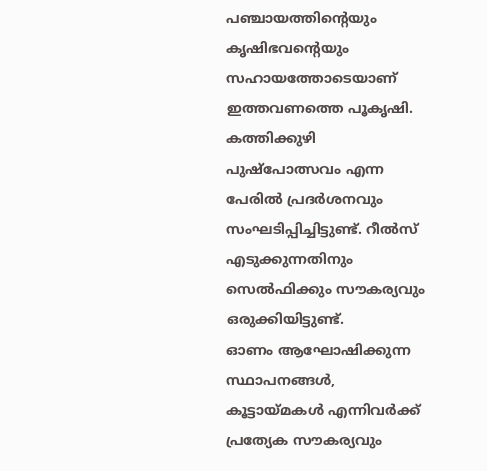പഞ്ചായത്തിന്റെയും കൃഷിഭവന്റെയും സഹായത്തോടെയാണ് ഇത്തവണത്തെ പൂകൃഷി. കത്തിക്കുഴി പുഷ്പോത്സവം എന്ന പേരിൽ പ്രദർശനവും സംഘടിപ്പിച്ചിട്ടുണ്ട്. റീൽസ് എടുക്കുന്നതിനും സെൽഫിക്കും സൗകര്യവും ഒരുക്കിയിട്ടുണ്ട്.
ഓണം ആഘോഷിക്കുന്ന സ്ഥാപനങ്ങൾ, കൂട്ടായ്മകൾ എന്നിവർക്ക് പ്രത്യേക സൗകര്യവും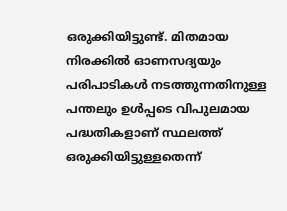ഒരുക്കിയിട്ടുണ്ട്. മിതമായ നിരക്കിൽ ഓണസദ്യയും പരിപാടികൾ നടത്തുന്നതിനുള്ള പന്തലും ഉൾപ്പടെ വിപുലമായ പദ്ധതികളാണ് സ്ഥലത്ത് ഒരുക്കിയിട്ടുള്ളതെന്ന്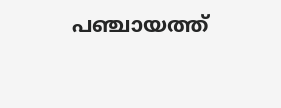പഞ്ചായത്ത്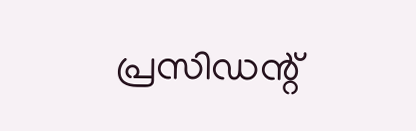പ്രസിഡന്റ്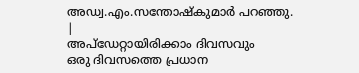അഡ്വ.എം.സന്തോഷ്കുമാർ പറഞ്ഞു.
|
അപ്ഡേറ്റായിരിക്കാം ദിവസവും
ഒരു ദിവസത്തെ പ്രധാന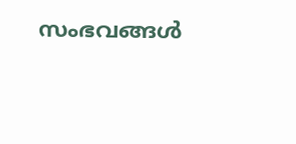സംഭവങ്ങൾ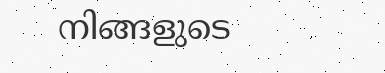നിങ്ങളുടെ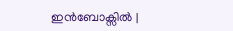ഇൻബോക്സിൽ |